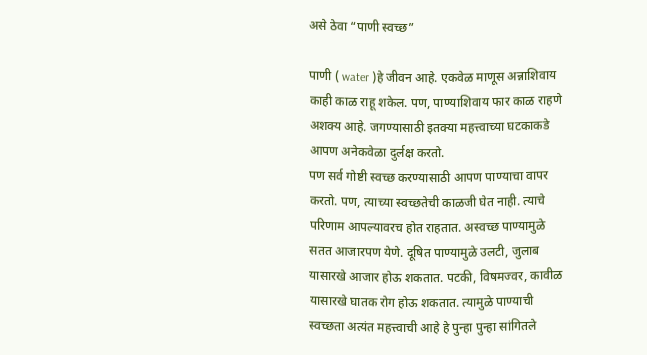असे ठेवा “पाणी स्वच्छ”

पाणी ( water )हे जीवन आहे. एकवेळ माणूस अन्नाशिवाय काही काळ राहू शकेल. पण, पाण्याशिवाय फार काळ राहणे अशक्य आहे. जगण्यासाठी इतक्या महत्त्वाच्या घटकाकडे आपण अनेकवेळा दुर्लक्ष करतो.
पण सर्व गोष्टी स्वच्छ करण्यासाठी आपण पाण्याचा वापर करतो. पण, त्याच्या स्वच्छतेची काळजी घेत नाही. त्याचे परिणाम आपल्यावरच होत राहतात. अस्वच्छ पाण्यामुळे सतत आजारपण येणे. दूषित पाण्यामुळे उलटी, जुलाब यासारखे आजार होऊ शकतात. पटकी, विषमज्वर, कावीळ यासारखे घातक रोग होऊ शकतात. त्यामुळे पाण्याची स्वच्छता अत्यंत महत्त्वाची आहे हे पुन्हा पुन्हा सांगितले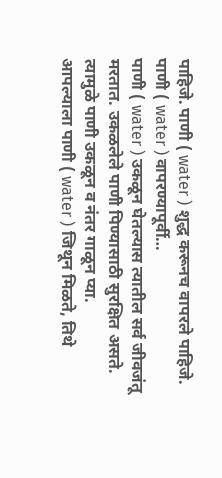पाहिजे. पाणी ( water ) शुद्ध करूनच वापरले पाहिजे.
पाणी ( water ) वापरण्यापूर्वी…
पाणी ( water ) उकळून घेतल्यास त्यातील सर्व जीवजंतू मरतात. उकळलेले पाणी पिण्यासाठी सुरक्षित असते. त्यामुळे पाणी उकळून व नंतर गाळून प्या.
आपल्याला पाणी ( water ) जिथून मिळते, तिथे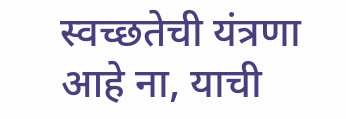स्वच्छतेची यंत्रणा आहे ना, याची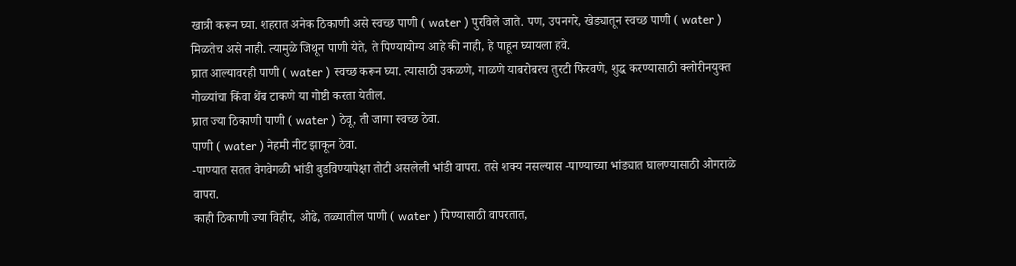खात्री करून घ्या. शहरात अनेक ठिकाणी असे स्वच्छ पाणी ( water ) पुरविले जाते. पण, उपनगरे, खेड्यातून स्वच्छ पाणी ( water ) मिळतेच असे नाही. त्यामुळे जिथून पाणी येते, ते पिण्यायोग्य आहे की नाही, हे पाहून घ्यायला हवे.
घ्रात आल्यावरही पाणी ( water ) स्वच्छ करून घ्या. त्यासाठी उकळणे, गाळणे याबरोबरच तुरटी फिरवणे, शुद्ध करण्यासाठी क्लोरीनयुक्त गोळ्यांचा किंवा थेंब टाकणे या गोष्टी करता येतील.
घ्रात ज्या ठिकाणी पाणी ( water ) ठेवू, ती जागा स्वच्छ ठेवा.
पाणी ( water ) नेहमी नीट झाकून ठेवा.
-पाण्यात सतत वेगवेगळी भांडी बुडविण्यापेक्षा तोटी असलेली भांडी वापरा. तसे शक्य नसल्यास -पाण्याच्या भांड्यात घालण्यासाठी ओगराळे वापरा.
काही ठिकाणी ज्या विहीर, ओढे, तळ्यातील पाणी ( water ) पिण्यासाठी वापरतात,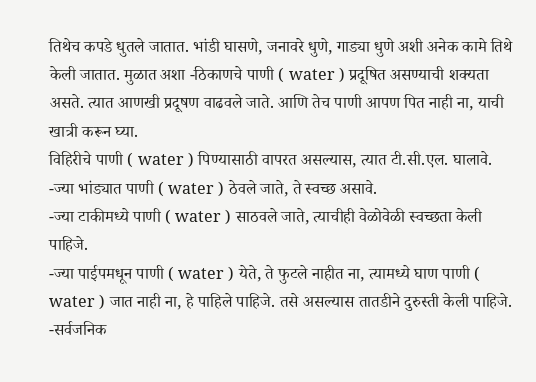तिथेच कपडे धुतले जातात. भांडी घासणे, जनावरे धुणे, गाड्या धुणे अशी अनेक कामे तिथे केली जातात. मुळात अशा -ठिकाणचे पाणी ( water ) प्रदूषित असण्याची शक्यता असते. त्यात आणखी प्रदूषण वाढवले जाते. आणि तेच पाणी आपण पित नाही ना, याची खात्री करून घ्या.
विहिरीचे पाणी ( water ) पिण्यासाठी वापरत असल्यास, त्यात टी.सी.एल. घालावे.
-ज्या भांड्यात पाणी ( water ) ठेवले जाते, ते स्वच्छ असावे.
-ज्या टाकीमध्ये पाणी ( water ) साठवले जाते, त्याचीही वेळोवेळी स्वच्छता केली पाहिजे.
-ज्या पाईपमधून पाणी ( water ) येते, ते फुटले नाहीत ना, त्यामध्ये घाण पाणी ( water ) जात नाही ना, हे पाहिले पाहिजे. तसे असल्यास तातडीने दुरुस्ती केली पाहिजे.
-सर्वजनिक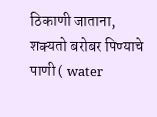ठिकाणी जाताना, शक्यतो बरोबर पिण्याचे पाणी ( water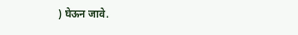) घेऊन जावे.